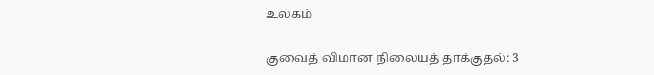உலகம்

குவைத் விமான நிலையத் தாக்குதல்: 3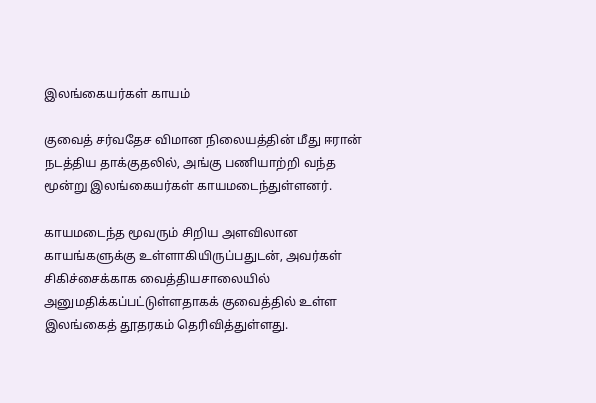இலங்கையர்கள் காயம்

குவைத் சர்வதேச விமான நிலையத்தின் மீது ஈரான் நடத்திய தாக்குதலில், அங்கு பணியாற்றி வந்த மூன்று இலங்கையர்கள் காயமடைந்துள்ளனர்.

காயமடைந்த மூவரும் சிறிய அளவிலான காயங்களுக்கு உள்ளாகியிருப்பதுடன், அவர்கள் சிகிச்சைக்காக வைத்தியசாலையில் அனுமதிக்கப்பட்டுள்ளதாகக் குவைத்தில் உள்ள இலங்கைத் தூதரகம் தெரிவித்துள்ளது.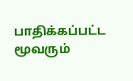பாதிக்கப்பட்ட மூவரும்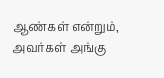ஆண்கள் என்றும், அவர்கள் அங்கு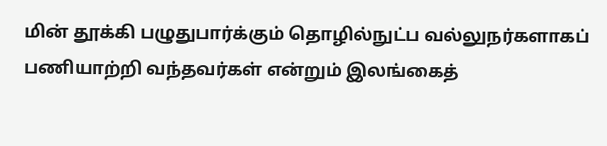மின் தூக்கி பழுதுபார்க்கும் தொழில்நுட்ப வல்லுநர்களாகப் பணியாற்றி வந்தவர்கள் என்றும் இலங்கைத்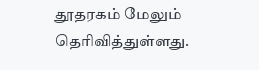தூதரகம் மேலும் தெரிவித்துள்ளது.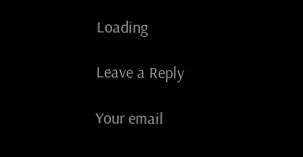Loading

Leave a Reply

Your email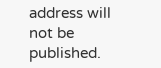address will not be published.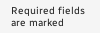Required fields are marked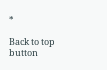*

Back to top button